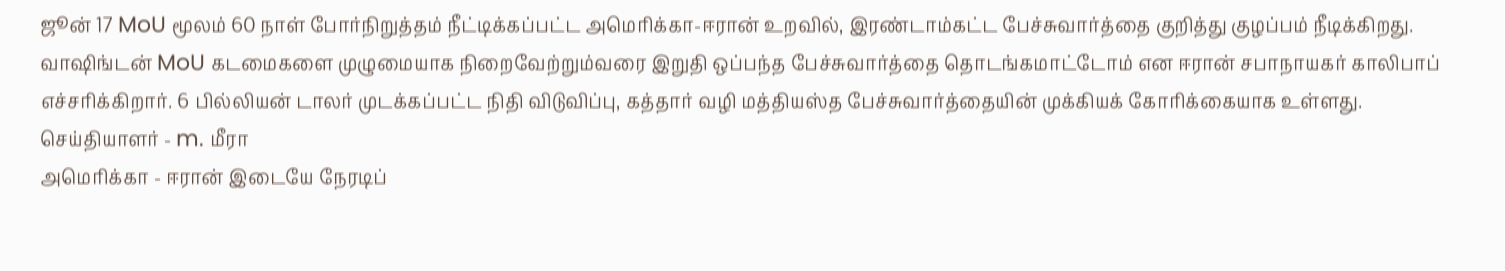ஜூன் 17 MoU மூலம் 60 நாள் போர்நிறுத்தம் நீட்டிக்கப்பட்ட அமெரிக்கா-ஈரான் உறவில், இரண்டாம்கட்ட பேச்சுவார்த்தை குறித்து குழப்பம் நீடிக்கிறது. வாஷிங்டன் MoU கடமைகளை முழுமையாக நிறைவேற்றும்வரை இறுதி ஒப்பந்த பேச்சுவார்த்தை தொடங்கமாட்டோம் என ஈரான் சபாநாயகர் காலிபாப் எச்சரிக்கிறார். 6 பில்லியன் டாலர் முடக்கப்பட்ட நிதி விடுவிப்பு, கத்தார் வழி மத்தியஸ்த பேச்சுவார்த்தையின் முக்கியக் கோரிக்கையாக உள்ளது.
செய்தியாளர் - m. மீரா
அமெரிக்கா - ஈரான் இடையே நேரடிப்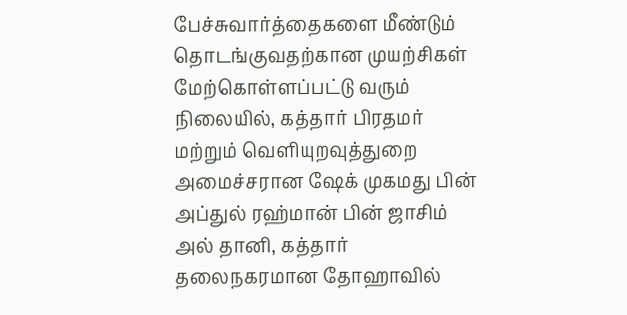பேச்சுவார்த்தைகளை மீண்டும் தொடங்குவதற்கான முயற்சிகள் மேற்கொள்ளப்பட்டு வரும் நிலையில், கத்தார் பிரதமர் மற்றும் வெளியுறவுத்துறை அமைச்சரான ஷேக் முகமது பின் அப்துல் ரஹ்மான் பின் ஜாசிம் அல் தானி, கத்தார் தலைநகரமான தோஹாவில்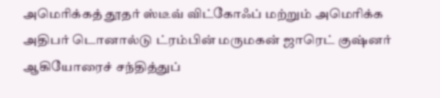அமெரிக்கத் தூதர் ஸ்டீவ் விட்கோஃப் மற்றும் அமெரிக்க அதிபர் டொனால்டு ட்ரம்பின் மருமகன் ஜாரெட் குஷ்னர் ஆகியோரைச் சந்தித்துப்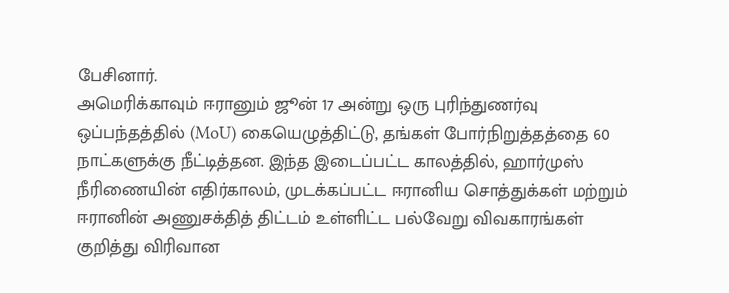பேசினார்.
அமெரிக்காவும் ஈரானும் ஜூன் 17 அன்று ஒரு புரிந்துணர்வு ஒப்பந்தத்தில் (MoU) கையெழுத்திட்டு, தங்கள் போர்நிறுத்தத்தை 60 நாட்களுக்கு நீட்டித்தன. இந்த இடைப்பட்ட காலத்தில், ஹார்முஸ் நீரிணையின் எதிர்காலம், முடக்கப்பட்ட ஈரானிய சொத்துக்கள் மற்றும் ஈரானின் அணுசக்தித் திட்டம் உள்ளிட்ட பல்வேறு விவகாரங்கள் குறித்து விரிவான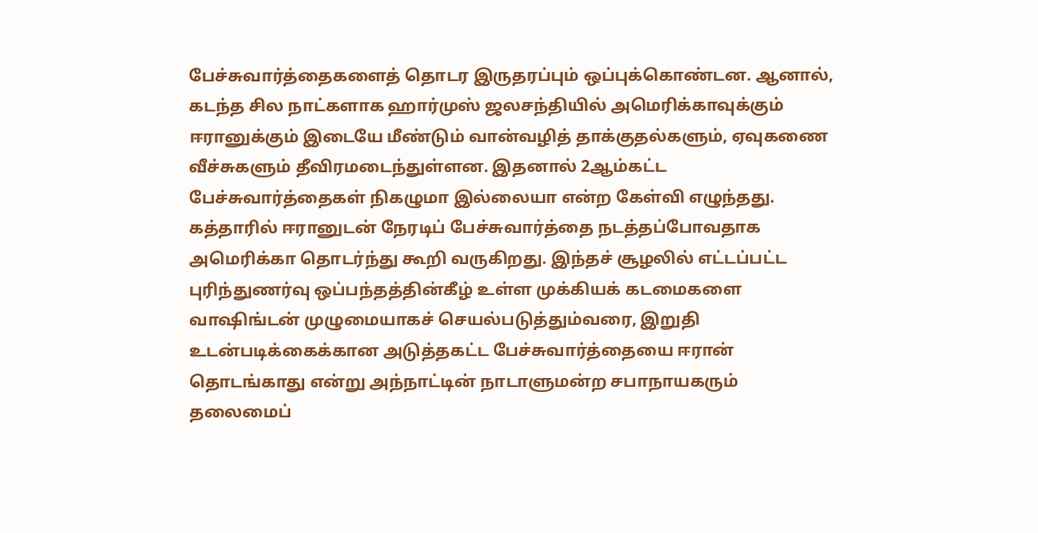பேச்சுவார்த்தைகளைத் தொடர இருதரப்பும் ஒப்புக்கொண்டன. ஆனால், கடந்த சில நாட்களாக ஹார்முஸ் ஜலசந்தியில் அமெரிக்காவுக்கும் ஈரானுக்கும் இடையே மீண்டும் வான்வழித் தாக்குதல்களும், ஏவுகணை வீச்சுகளும் தீவிரமடைந்துள்ளன. இதனால் 2ஆம்கட்ட பேச்சுவார்த்தைகள் நிகழுமா இல்லையா என்ற கேள்வி எழுந்தது.
கத்தாரில் ஈரானுடன் நேரடிப் பேச்சுவார்த்தை நடத்தப்போவதாக அமெரிக்கா தொடர்ந்து கூறி வருகிறது. இந்தச் சூழலில் எட்டப்பட்ட புரிந்துணர்வு ஒப்பந்தத்தின்கீழ் உள்ள முக்கியக் கடமைகளை வாஷிங்டன் முழுமையாகச் செயல்படுத்தும்வரை, இறுதி உடன்படிக்கைக்கான அடுத்தகட்ட பேச்சுவார்த்தையை ஈரான் தொடங்காது என்று அந்நாட்டின் நாடாளுமன்ற சபாநாயகரும் தலைமைப்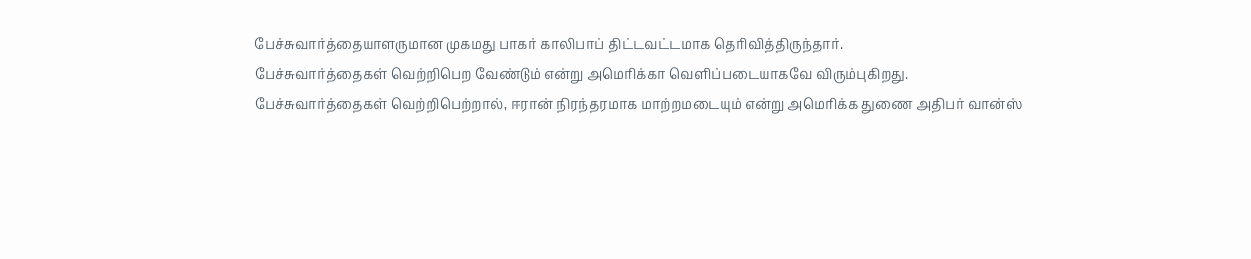பேச்சுவார்த்தையாளருமான முகமது பாகர் காலிபாப் திட்டவட்டமாக தெரிவித்திருந்தார்.
பேச்சுவார்த்தைகள் வெற்றிபெற வேண்டும் என்று அமெரிக்கா வெளிப்படையாகவே விரும்புகிறது. பேச்சுவார்த்தைகள் வெற்றிபெற்றால், ஈரான் நிரந்தரமாக மாற்றமடையும் என்று அமெரிக்க துணை அதிபர் வான்ஸ்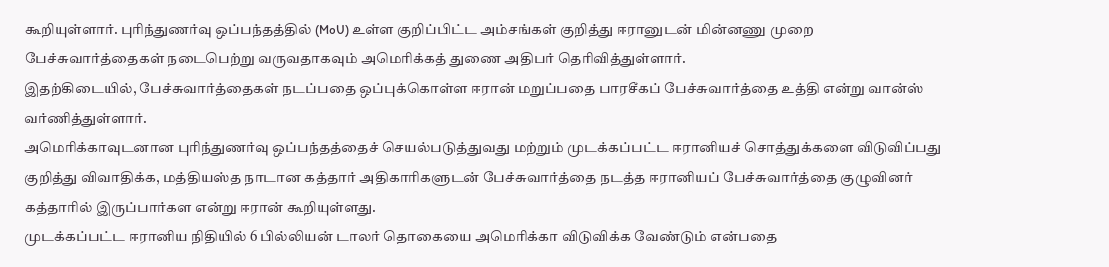கூறியுள்ளார். புரிந்துணர்வு ஒப்பந்தத்தில் (MoU) உள்ள குறிப்பிட்ட அம்சங்கள் குறித்து ஈரானுடன் மின்னணு முறை பேச்சுவார்த்தைகள் நடைபெற்று வருவதாகவும் அமெரிக்கத் துணை அதிபர் தெரிவித்துள்ளார்.
இதற்கிடையில், பேச்சுவார்த்தைகள் நடப்பதை ஒப்புக்கொள்ள ஈரான் மறுப்பதை பாரசீகப் பேச்சுவார்த்தை உத்தி என்று வான்ஸ் வர்ணித்துள்ளார்.
அமெரிக்காவுடனான புரிந்துணர்வு ஒப்பந்தத்தைச் செயல்படுத்துவது மற்றும் முடக்கப்பட்ட ஈரானியச் சொத்துக்களை விடுவிப்பது குறித்து விவாதிக்க, மத்தியஸ்த நாடான கத்தார் அதிகாரிகளுடன் பேச்சுவார்த்தை நடத்த ஈரானியப் பேச்சுவார்த்தை குழுவினர் கத்தாரில் இருப்பார்கள என்று ஈரான் கூறியுள்ளது.
முடக்கப்பட்ட ஈரானிய நிதியில் 6 பில்லியன் டாலர் தொகையை அமெரிக்கா விடுவிக்க வேண்டும் என்பதை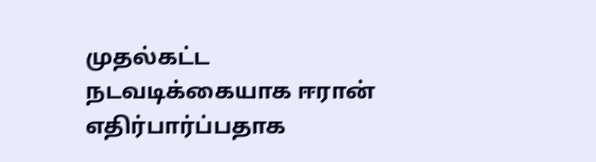முதல்கட்ட நடவடிக்கையாக ஈரான் எதிர்பார்ப்பதாக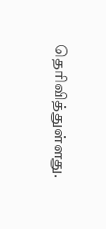தெரிவித்துள்ளது.